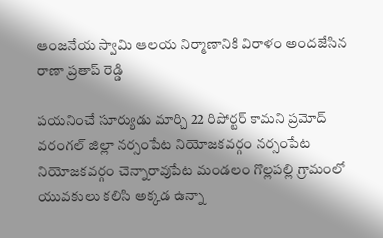ఆంజనేయ స్వామి ఆలయ నిర్మాణానికి విరాళం అందజేసిన రాణా ప్రతాప్ రెడ్డి

పయనించే సూర్యుడు మార్చి 22 రిపోర్టర్ కామని ప్రమోద్ వరంగల్ జిల్లా నర్సంపేట నియోజకవర్గం నర్సంపేట నియోజకవర్గం చెన్నారావుపేట మండలం గొల్లపల్లి గ్రామంలో యువకులు కలిసి అక్కడ ఉన్నా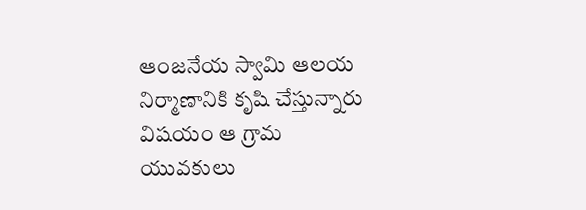ఆంజనేయ స్వామి ఆలయ నిర్మాణానికి కృషి చేస్తున్నారు విషయం ఆ గ్రామ యువకులు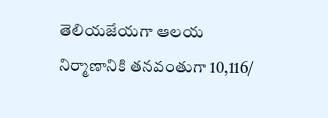తెలియజేయగా ఆలయ నిర్మాణానికి తనవంతుగా 10,116/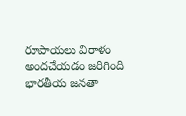రూపాయలు విరాళం అందచేయడం జరిగింది భారతీయ జనతా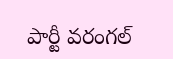పార్టీ వరంగల్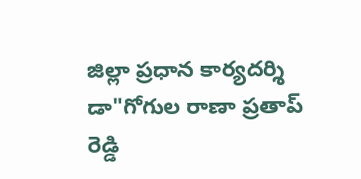జిల్లా ప్రధాన కార్యదర్శి డా"గోగుల రాణా ప్రతాప్ రెడ్డి